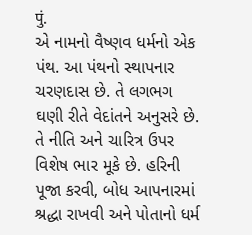पुं.
એ નામનો વૈષ્ણવ ધર્મનો એક પંથ. આ પંથનો સ્થાપનાર ચરણદાસ છે. તે લગભગ ઘણી રીતે વેદાંતને અનુસરે છે. તે નીતિ અને ચારિત્ર ઉપર વિશેષ ભાર મૂકે છે. હરિની પૂજા કરવી, બોધ આપનારમાં શ્રદ્ધા રાખવી અને પોતાનો ધર્મ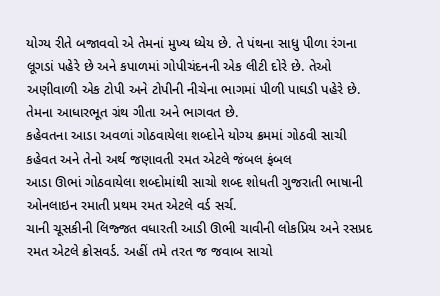યોગ્ય રીતે બજાવવો એ તેમનાં મુખ્ય ધ્યેય છે. તે પંથના સાધુ પીળા રંગના લૂગડાં પહેરે છે અને કપાળમાં ગોપીચંદનની એક લીટી દોરે છે. તેઓ અણીવાળી એક ટોપી અને ટોપીની નીચેના ભાગમાં પીળી પાઘડી પહેરે છે. તેમના આધારભૂત ગ્રંથ ગીતા અને ભાગવત છે.
કહેવતના આડા અવળાં ગોઠવાયેલા શબ્દોને યોગ્ય ક્રમમાં ગોઠવી સાચી કહેવત અને તેનો અર્થ જણાવતી રમત એટલે જંબલ ફંબલ
આડા ઊભાં ગોઠવાયેલા શબ્દોમાંથી સાચો શબ્દ શોધતી ગુજરાતી ભાષાની ઓનલાઇન રમાતી પ્રથમ રમત એટલે વર્ડ સર્ચ.
ચાની ચૂસકીની લિજ્જત વધારતી આડી ઊભી ચાવીની લોકપ્રિય અને રસપ્રદ રમત એટલે ક્રોસવર્ડ. અહીં તમે તરત જ જવાબ સાચો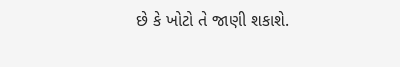છે કે ખોટો તે જાણી શકાશે.